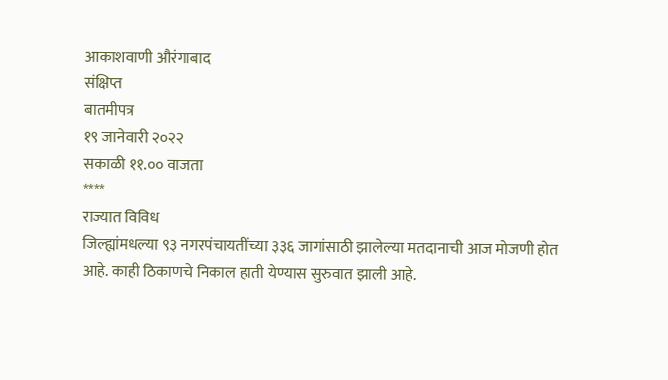आकाशवाणी औरंगाबाद
संक्षिप्त
बातमीपत्र
१९ जानेवारी २०२२
सकाळी ११.०० वाजता
****
राज्यात विविध
जिल्ह्यांमधल्या ९३ नगरपंचायतींच्या ३३६ जागांसाठी झालेल्या मतदानाची आज मोजणी होत
आहे. काही ठिकाणचे निकाल हाती येण्यास सुरुवात झाली आहे.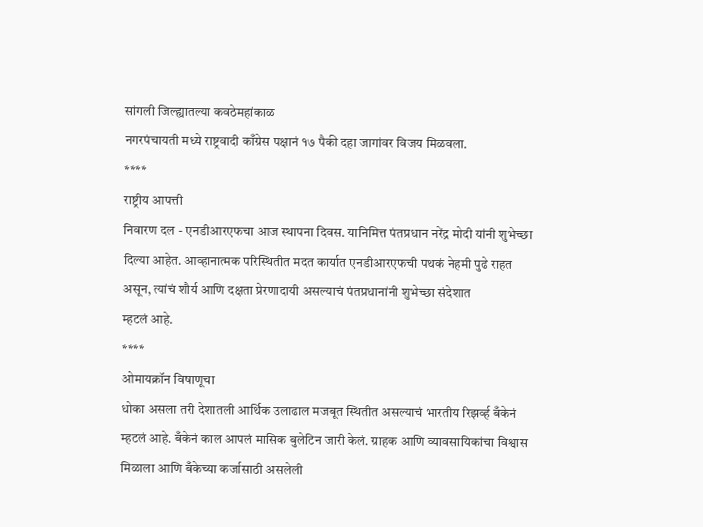सांगली जिल्ह्यातल्या कवठेमहांकाळ
नगरपंचायती मध्ये राष्ट्रवादी काँग्रेस पक्षानं १७ पैकी दहा जागांवर विजय मिळवला.
****
राष्ट्रीय आपत्ती
निवारण दल - एनडीआरएफचा आज स्थापना दिवस. यानिमित्त पंतप्रधान नरेंद्र मोदी यांनी शुभेच्छा
दिल्या आहेत. आव्हानात्मक परिस्थितीत मदत कार्यात एनडीआरएफची पथकं नेहमी पुढे राहत
असून, त्यांचं शौर्य आणि दक्षता प्रेरणादायी असल्याचं पंतप्रधानांनी शुभेच्छा संदेशात
म्हटलं आहे.
****
ओमायक्रॉन विषाणूचा
धोका असला तरी देशातली आर्थिक उलाढाल मजबूत स्थितीत असल्याचं भारतीय रिझर्व्ह बँकेनं
म्हटलं आहे. बँकेनं काल आपलं मासिक बुलेटिन जारी केलं. ग्राहक आणि व्यावसायिकांचा विश्वास
मिळाला आणि बँकेच्या कर्जासाठी असलेली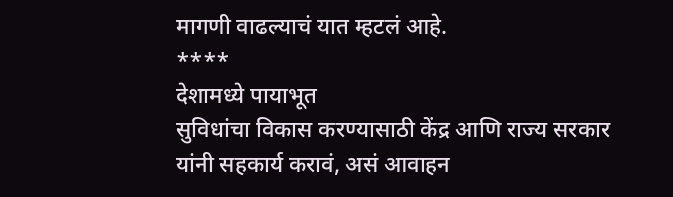मागणी वाढल्याचं यात म्हटलं आहे.
****
देशामध्ये पायाभूत
सुविधांचा विकास करण्यासाठी केंद्र आणि राज्य सरकार यांनी सहकार्य करावं, असं आवाहन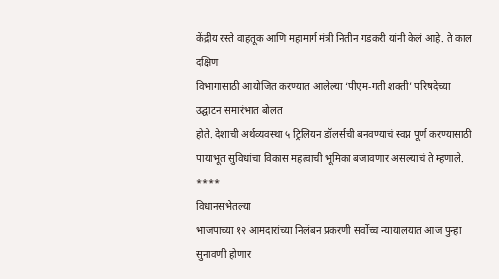केंद्रीय रस्ते वाहतूक आणि महामार्ग मंत्री नितीन गडकरी यांनी केलं आहे. ते काल दक्षिण
विभागासाठी आयोजित करण्यात आलेल्या ‘पीएम-गती शक्ती’ परिषदेच्या उद्घाटन समारंभात बोलत
होते. देशाची अर्थव्यवस्था ५ ट्रिलियन डॉलर्सची बनवण्याचं स्वप्न पूर्ण करण्यासाठी
पायाभूत सुविधांचा विकास महत्वाची भूमिका बजावणार असल्याचं ते म्हणाले.
****
विधानसभेतल्या
भाजपाच्या १२ आमदारांच्या निलंबन प्रकरणी सर्वोच्च न्यायालयात आज पुन्हा सुनावणी होणार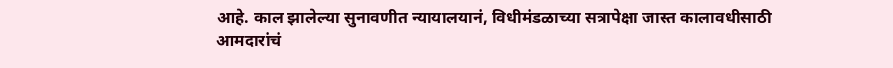आहे. काल झालेल्या सुनावणीत न्यायालयानं, विधीमंडळाच्या सत्रापेक्षा जास्त कालावधीसाठी
आमदारांचं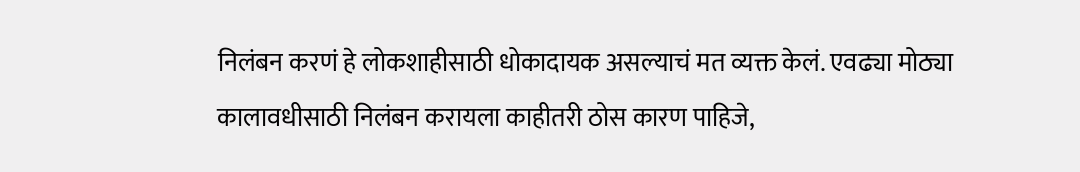निलंबन करणं हे लोकशाहीसाठी धोकादायक असल्याचं मत व्यक्त केलं. एवढ्या मोठ्या
कालावधीसाठी निलंबन करायला काहीतरी ठोस कारण पाहिजे,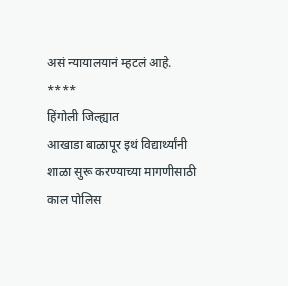असं न्यायालयानं म्हटलं आहे.
****
हिंगोली जिल्ह्यात
आखाडा बाळापूर इथं विद्यार्थ्यांनी शाळा सुरू करण्याच्या मागणीसाठी काल पोलिस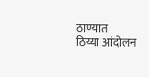ठाण्यात
ठिय्या आंदोलन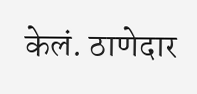केलं. ठाणेदार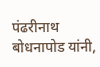पंढरीनाथ बोधनापोड यांनी,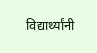विद्यार्थ्यांनी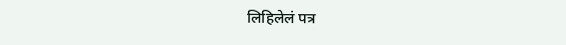लिहिलेलं पत्र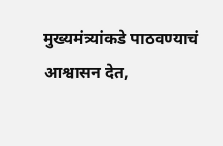मुख्यमंत्र्यांकडे पाठवण्याचं आश्वासन देत,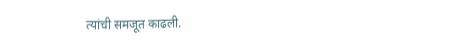त्यांची समजूत काढली.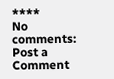****
No comments:
Post a Comment